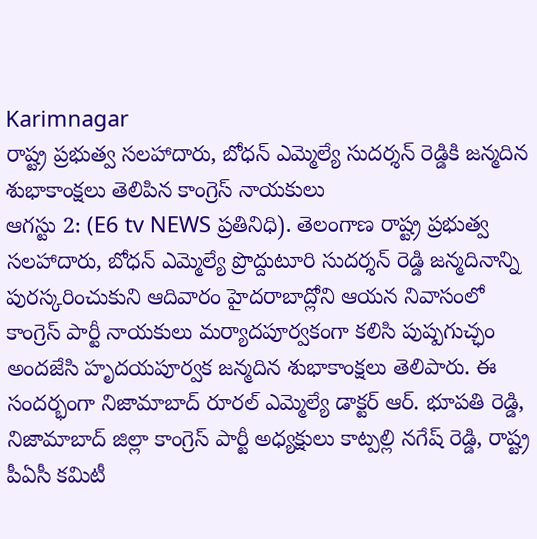Karimnagar
రాష్ట్ర ప్రభుత్వ సలహాదారు, బోధన్ ఎమ్మెల్యే సుదర్శన్ రెడ్డికి జన్మదిన శుభాకాంక్షలు తెలిపిన కాంగ్రెస్ నాయకులు
ఆగస్టు 2: (E6 tv NEWS ప్రతినిధి). తెలంగాణ రాష్ట్ర ప్రభుత్వ సలహాదారు, బోధన్ ఎమ్మెల్యే ప్రొద్దుటూరి సుదర్శన్ రెడ్డి జన్మదినాన్ని పురస్కరించుకుని ఆదివారం హైదరాబాద్లోని ఆయన నివాసంలో కాంగ్రెస్ పార్టీ నాయకులు మర్యాదపూర్వకంగా కలిసి పుష్పగుచ్ఛం అందజేసి హృదయపూర్వక జన్మదిన శుభాకాంక్షలు తెలిపారు. ఈ సందర్భంగా నిజామాబాద్ రూరల్ ఎమ్మెల్యే డాక్టర్ ఆర్. భూపతి రెడ్డి, నిజామాబాద్ జిల్లా కాంగ్రెస్ పార్టీ అధ్యక్షులు కాట్పల్లి నగేష్ రెడ్డి, రాష్ట్ర పీఏసీ కమిటీ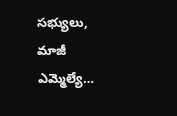సభ్యులు, మాజీ ఎమ్మెల్యే…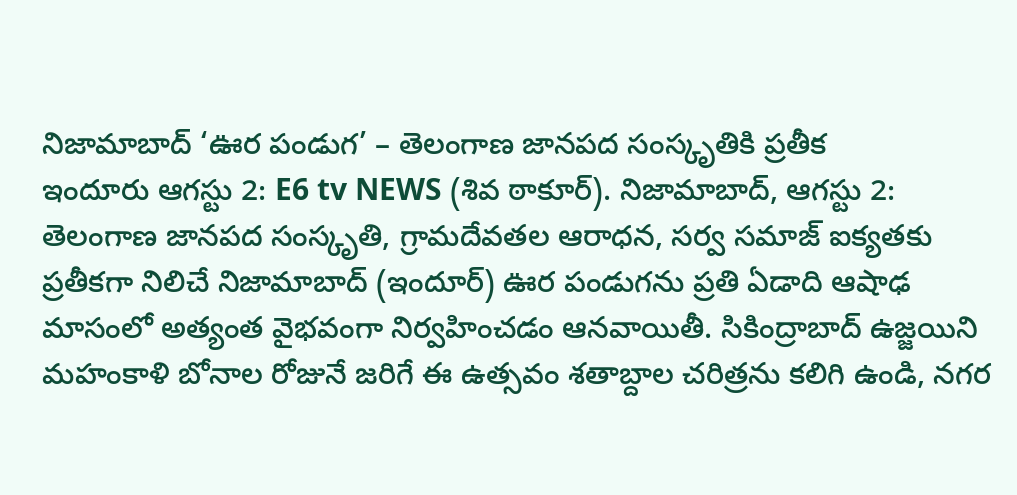నిజామాబాద్ ‘ఊర పండుగ’ – తెలంగాణ జానపద సంస్కృతికి ప్రతీక
ఇందూరు ఆగస్టు 2: E6 tv NEWS (శివ ఠాకూర్). నిజామాబాద్, ఆగస్టు 2: తెలంగాణ జానపద సంస్కృతి, గ్రామదేవతల ఆరాధన, సర్వ సమాజ్ ఐక్యతకు ప్రతీకగా నిలిచే నిజామాబాద్ (ఇందూర్) ఊర పండుగను ప్రతి ఏడాది ఆషాఢ మాసంలో అత్యంత వైభవంగా నిర్వహించడం ఆనవాయితీ. సికింద్రాబాద్ ఉజ్జయిని మహంకాళి బోనాల రోజునే జరిగే ఈ ఉత్సవం శతాబ్దాల చరిత్రను కలిగి ఉండి, నగర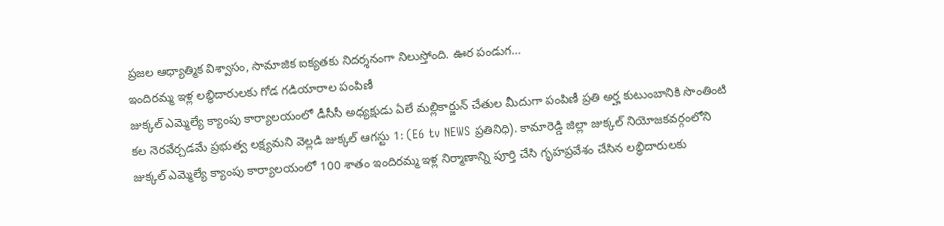ప్రజల ఆధ్యాత్మిక విశ్వాసం, సామాజిక ఐక్యతకు నిదర్శనంగా నిలుస్తోంది. ఊర పండుగ…
ఇందిరమ్మ ఇళ్ల లబ్ధిదారులకు గోడ గడియారాల పంపిణీ
జుక్కల్ ఎమ్మెల్యే క్యాంపు కార్యాలయంలో డీసీసీ అధ్యక్షుడు ఏలే మల్లికార్జున్ చేతుల మీదుగా పంపిణీ ప్రతి అర్హ కుటుంబానికి సొంతింటి కల నెరవేర్చడమే ప్రభుత్వ లక్ష్యమని వెల్లడి జుక్కల్ ఆగస్టు 1: (E6 tv NEWS ప్రతినిధి). కామారెడ్డి జిల్లా జుక్కల్ నియోజకవర్గంలోని జుక్కల్ ఎమ్మెల్యే క్యాంపు కార్యాలయంలో 100 శాతం ఇందిరమ్మ ఇళ్ల నిర్మాణాన్ని పూర్తి చేసి గృహప్రవేశం చేసిన లబ్ధిదారులకు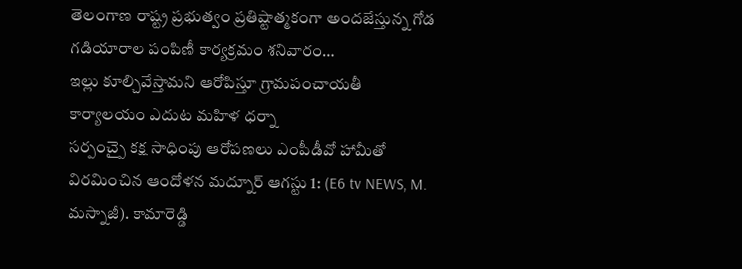తెలంగాణ రాష్ట్ర ప్రభుత్వం ప్రతిష్టాత్మకంగా అందజేస్తున్న గోడ గడియారాల పంపిణీ కార్యక్రమం శనివారం…
ఇల్లు కూల్చివేస్తామని ఆరోపిస్తూ గ్రామపంచాయతీ కార్యాలయం ఎదుట మహిళ ధర్నా
సర్పంచ్పై కక్ష సాధింపు ఆరోపణలు ఎంపీడీవో హామీతో విరమించిన ఆందోళన మద్నూర్ ఆగస్టు 1: (E6 tv NEWS, M. మస్నాజీ). కామారెడ్డి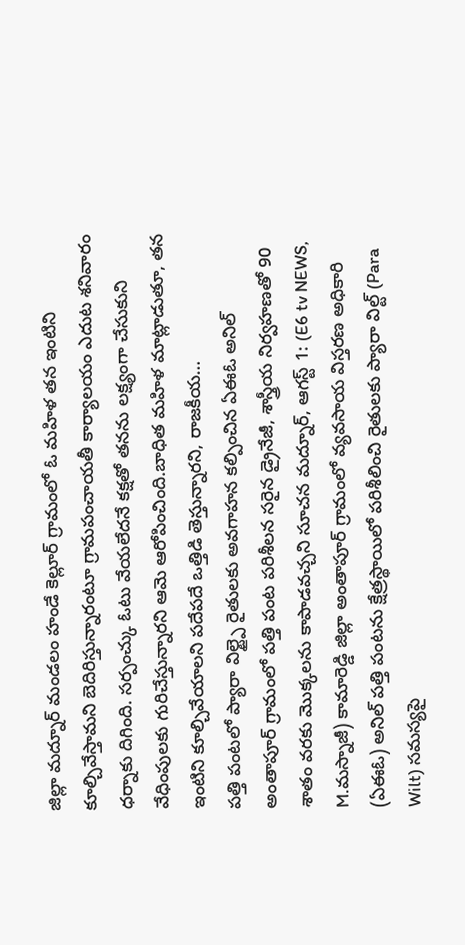జిల్లా మద్నూర్ మండలం హండే కెల్లూర్ గ్రామంలో ఓ మహిళ తన ఇంటిని కూల్చివేస్తామని బెదిరిస్తున్నారంటూ గ్రామపంచాయతీ కార్యాలయం ఎదుట శనివారం ధర్నాకు దిగింది. సర్పంచ్కు ఓటు వేయలేదనే కక్షతో తనను లక్ష్యంగా చేసుకుని వేధింపులకు గురిచేస్తున్నారని ఆమె ఆరోపించింది.బాధిత మహిళ మాట్లాడుతూ, తన ఇంటిని కూల్చివేయాలని పదేపదే ఒత్తిడి తెస్తున్నారని, రాజకీయ…
పత్తి పంటలో ప్యారా విల్ట్పై రైతులకు అవగాహన కల్పించిన ఏఈఓ అనిల్
అంతాపూర్ గ్రామంలో పత్తి పంట పరిశీలన సరైన డ్రైనేజీ, శాస్త్రీయ నిర్వహణతో 90 శాతం వరకు మొక్కలను కాపాడవచ్చని సూచన మద్నూర్, ఆగస్ట్ 1: (E6 tv NEWS, M.మస్నాజీ) కామారెడ్డి జిల్లా అంతాపూర్ గ్రామంలో వ్యవసాయ విస్తరణ అధికారి (ఏఈఓ) అనిల్ పత్తి పంటను క్షేత్రస్థాయిలో పరిశీలించి రైతులకు ప్యారా విల్ట్ (Para Wilt) సమస్యపై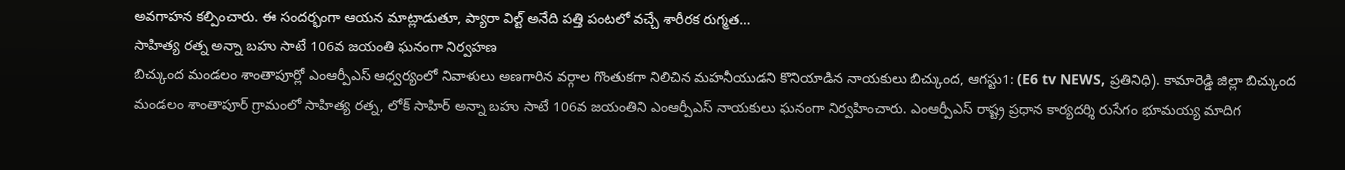అవగాహన కల్పించారు. ఈ సందర్భంగా ఆయన మాట్లాడుతూ, ప్యారా విల్ట్ అనేది పత్తి పంటలో వచ్చే శారీరక రుగ్మత…
సాహిత్య రత్న అన్నా బహు సాటే 106వ జయంతి ఘనంగా నిర్వహణ
బిచ్కుంద మండలం శాంతాపూర్లో ఎంఆర్పీఎస్ ఆధ్వర్యంలో నివాళులు అణగారిన వర్గాల గొంతుకగా నిలిచిన మహనీయుడని కొనియాడిన నాయకులు బిచ్కుంద, ఆగస్టు1: (E6 tv NEWS, ప్రతినిధి). కామారెడ్డి జిల్లా బిచ్కుంద మండలం శాంతాపూర్ గ్రామంలో సాహిత్య రత్న, లోక్ సాహిర్ అన్నా బహు సాటే 106వ జయంతిని ఎంఆర్పీఎస్ నాయకులు ఘనంగా నిర్వహించారు. ఎంఆర్పీఎస్ రాష్ట్ర ప్రధాన కార్యదర్శి రుసేగం భూమయ్య మాదిగ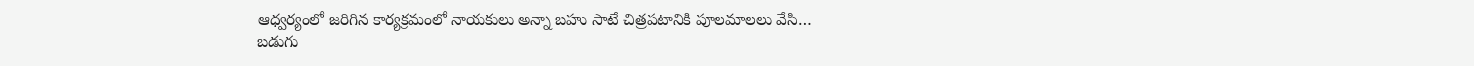ఆధ్వర్యంలో జరిగిన కార్యక్రమంలో నాయకులు అన్నా బహు సాటే చిత్రపటానికి పూలమాలలు వేసి…
బడుగు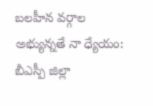బలహీన వర్గాల అభ్యున్నతే నా ధ్యేయం: బీఎస్పీ జిల్లా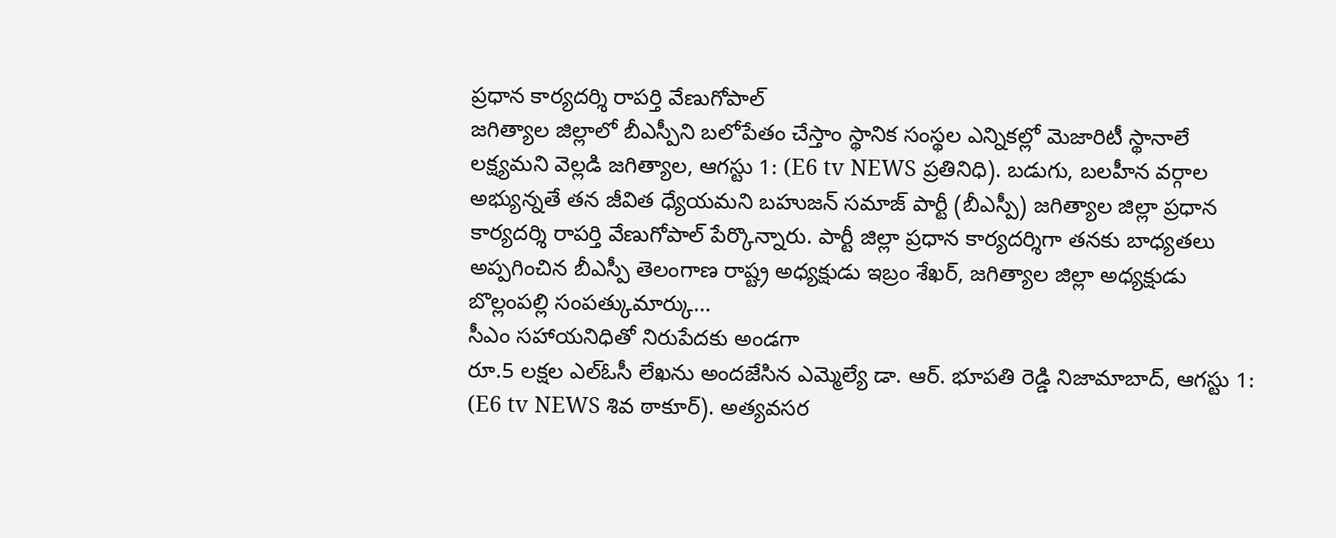ప్రధాన కార్యదర్శి రాపర్తి వేణుగోపాల్
జగిత్యాల జిల్లాలో బీఎస్పీని బలోపేతం చేస్తాం స్థానిక సంస్థల ఎన్నికల్లో మెజారిటీ స్థానాలే లక్ష్యమని వెల్లడి జగిత్యాల, ఆగస్టు 1: (E6 tv NEWS ప్రతినిధి). బడుగు, బలహీన వర్గాల అభ్యున్నతే తన జీవిత ధ్యేయమని బహుజన్ సమాజ్ పార్టీ (బీఎస్పీ) జగిత్యాల జిల్లా ప్రధాన కార్యదర్శి రాపర్తి వేణుగోపాల్ పేర్కొన్నారు. పార్టీ జిల్లా ప్రధాన కార్యదర్శిగా తనకు బాధ్యతలు అప్పగించిన బీఎస్పీ తెలంగాణ రాష్ట్ర అధ్యక్షుడు ఇబ్రం శేఖర్, జగిత్యాల జిల్లా అధ్యక్షుడు బొల్లంపల్లి సంపత్కుమార్కు…
సీఎం సహాయనిధితో నిరుపేదకు అండగా
రూ.5 లక్షల ఎల్ఓసీ లేఖను అందజేసిన ఎమ్మెల్యే డా. ఆర్. భూపతి రెడ్డి నిజామాబాద్, ఆగస్టు 1: (E6 tv NEWS శివ ఠాకూర్). అత్యవసర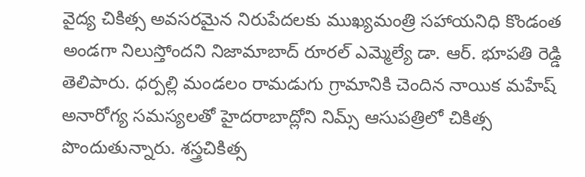వైద్య చికిత్స అవసరమైన నిరుపేదలకు ముఖ్యమంత్రి సహాయనిధి కొండంత అండగా నిలుస్తోందని నిజామాబాద్ రూరల్ ఎమ్మెల్యే డా. ఆర్. భూపతి రెడ్డి తెలిపారు. ధర్పల్లి మండలం రామడుగు గ్రామానికి చెందిన నాయిక మహేష్ అనారోగ్య సమస్యలతో హైదరాబాద్లోని నిమ్స్ ఆసుపత్రిలో చికిత్స పొందుతున్నారు. శస్త్రచికిత్స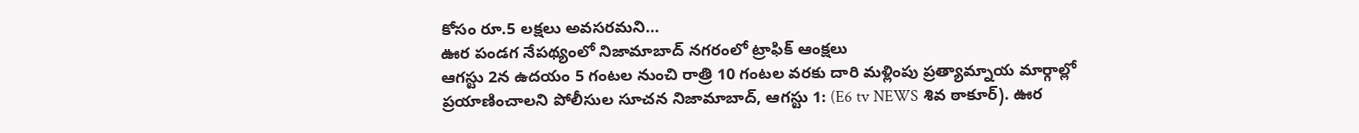కోసం రూ.5 లక్షలు అవసరమని…
ఊర పండగ నేపథ్యంలో నిజామాబాద్ నగరంలో ట్రాఫిక్ ఆంక్షలు
ఆగస్టు 2న ఉదయం 5 గంటల నుంచి రాత్రి 10 గంటల వరకు దారి మళ్లింపు ప్రత్యామ్నాయ మార్గాల్లో ప్రయాణించాలని పోలీసుల సూచన నిజామాబాద్, ఆగస్టు 1: (E6 tv NEWS శివ ఠాకూర్). ఊర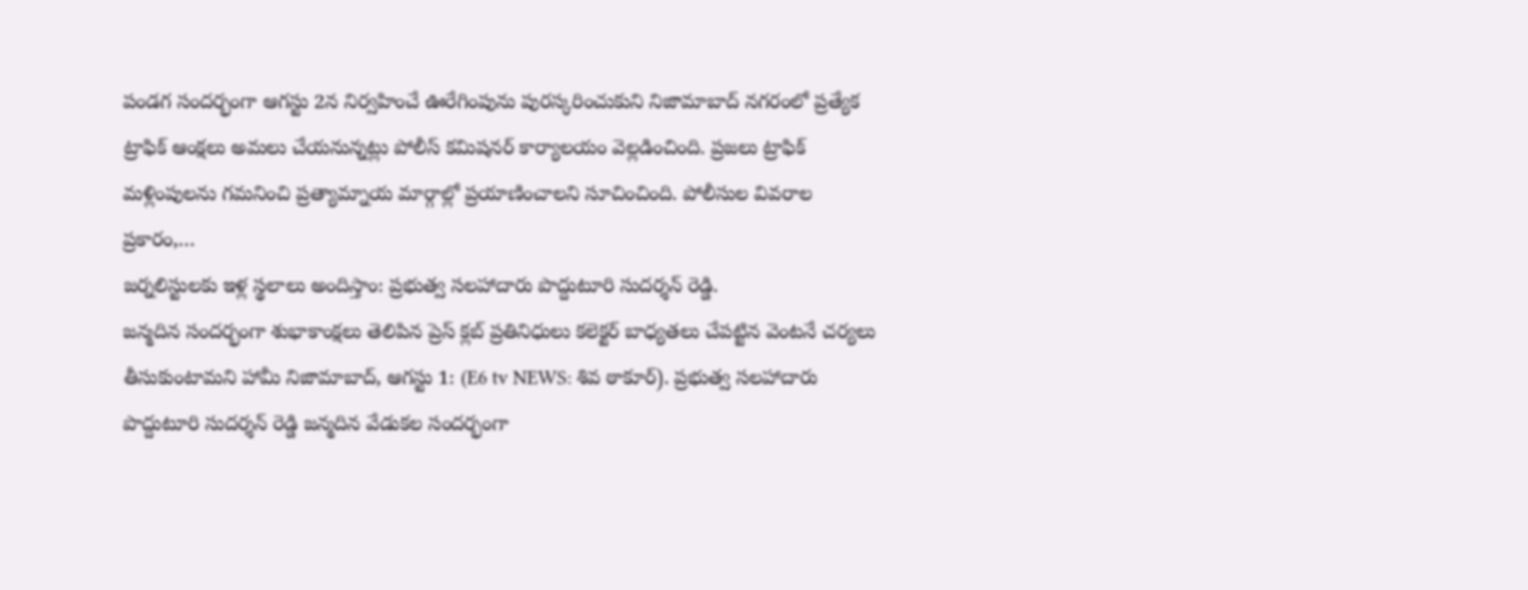పండగ సందర్భంగా ఆగస్టు 2న నిర్వహించే ఊరేగింపును పురస్కరించుకుని నిజామాబాద్ నగరంలో ప్రత్యేక ట్రాఫిక్ ఆంక్షలు అమలు చేయనున్నట్లు పోలీస్ కమిషనర్ కార్యాలయం వెల్లడించింది. ప్రజలు ట్రాఫిక్ మళ్లింపులను గమనించి ప్రత్యామ్నాయ మార్గాల్లో ప్రయాణించాలని సూచించింది. పోలీసుల వివరాల ప్రకారం,…
జర్నలిస్టులకు ఇళ్ల స్థలాలు అందిస్తాం: ప్రభుత్వ సలహాదారు పొద్దుటూరి సుదర్శన్ రెడ్డి.
జన్మదిన సందర్భంగా శుభాకాంక్షలు తెలిపిన ప్రెస్ క్లబ్ ప్రతినిధులు కలెక్టర్ బాధ్యతలు చేపట్టిన వెంటనే చర్యలు తీసుకుంటామని హామీ నిజామాబాద్, ఆగస్టు 1: (E6 tv NEWS: శివ ఠాకూర్). ప్రభుత్వ సలహాదారు పొద్దుటూరి సుదర్శన్ రెడ్డి జన్మదిన వేడుకల సందర్భంగా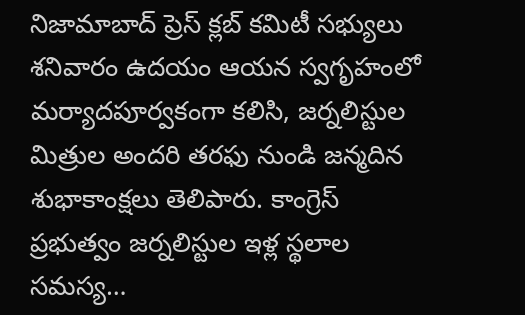నిజామాబాద్ ప్రెస్ క్లబ్ కమిటీ సభ్యులు శనివారం ఉదయం ఆయన స్వగృహంలో మర్యాదపూర్వకంగా కలిసి, జర్నలిస్టుల మిత్రుల అందరి తరఫు నుండి జన్మదిన శుభాకాంక్షలు తెలిపారు. కాంగ్రెస్ ప్రభుత్వం జర్నలిస్టుల ఇళ్ల స్థలాల సమస్య…